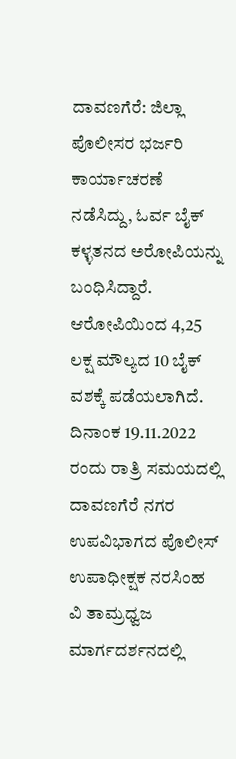ದಾವಣಗೆರೆ: ಜಿಲ್ಲಾ ಪೊಲೀಸರ ಭರ್ಜರಿ ಕಾರ್ಯಾಚರಣೆ ನಡೆಸಿದ್ದು, ಓರ್ವ ಬೈಕ್ ಕಳ್ಳತನದ ಅರೋಪಿಯನ್ನು ಬಂಧಿಸಿದ್ದಾರೆ. ಆರೋಪಿಯಿಂದ 4,25 ಲಕ್ಷ ಮೌಲ್ಯದ 10 ಬೈಕ್ ವಶಕ್ಕೆ ಪಡೆಯಲಾಗಿದೆ.
ದಿನಾಂಕ 19.11.2022 ರಂದು ರಾತ್ರಿ ಸಮಯದಲ್ಲಿ ದಾವಣಗೆರೆ ನಗರ ಉಪವಿಭಾಗದ ಪೊಲೀಸ್ ಉಪಾಧೀಕ್ಷಕ ನರಸಿಂಹ ವಿ ತಾಮ್ರಧ್ವಜ ಮಾರ್ಗದರ್ಶನದಲ್ಲಿ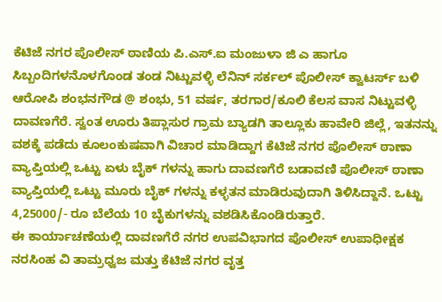ಕೆಟಿಜೆ ನಗರ ಪೊಲೀಸ್ ಠಾಣಿಯ ಪಿ.ಎಸ್.ಐ ಮಂಜುಳಾ ಜಿ ಎ ಹಾಗೂ ಸಿಬ್ಬಂದಿಗಳನೊಳಗೊಂಡ ತಂಡ ನಿಟ್ಟುವಳ್ಳಿ ಲೆನಿನ್ ಸರ್ಕಲ್ ಪೊಲೀಸ್ ಕ್ವಾಟರ್ಸ್ ಬಳಿ ಆರೋಪಿ ಶಂಭನಗೌಡ @ ಶಂಭು, 51 ವರ್ಷ, ತರಗಾರ/ಕೂಲಿ ಕೆಲಸ ವಾಸ ನಿಟ್ಟುವಳ್ಳಿ ದಾವಣಗೆರೆ. ಸ್ವಂತ ಊರು ತಿಪ್ಲಾಸುರ ಗ್ರಾಮ ಬ್ಯಾಡಗಿ ತಾಲ್ಲೂಕು ಹಾವೇರಿ ಜಿಲ್ಲೆ, ಇತನನ್ನು ವಶಕ್ಕೆ ಪಡೆದು ಕೂಲಂಕುಷವಾಗಿ ವಿಚಾರ ಮಾಡಿದ್ದಾಗ ಕೆಟಿಜೆ ನಗರ ಪೊಲೀಸ್ ಠಾಣಾ ವ್ಯಾಪ್ತಿಯಲ್ಲಿ ಒಟ್ಟು ಏಳು ಬೈಕ್ ಗಳನ್ನು ಹಾಗು ದಾವಣಗೆರೆ ಬಡಾವಣಿ ಪೊಲೀಸ್ ಠಾಣಾ ವ್ಯಾಪ್ತಿಯಲ್ಲಿ ಒಟ್ಟು ಮೂರು ಬೈಕ್ ಗಳನ್ನು ಕಳ್ಳತನ ಮಾಡಿರುವುದಾಗಿ ತಿಳಿಸಿದ್ದಾನೆ. ಒಟ್ಟು 4,25000/- ರೂ ಬೆಲೆಯ 10 ಬೈಕುಗಳನ್ನು ವಶಡಿಸಿಕೊಂಡಿರುತ್ತಾರೆ.
ಈ ಕಾರ್ಯಾಚಣೆಯಲ್ಲಿ ದಾವಣಗೆರೆ ನಗರ ಉಪವಿಭಾಗದ ಪೊಲೀಸ್ ಉಪಾಧೀಕ್ಷಕ ನರಸಿಂಹ ವಿ ತಾಮ್ರಧ್ವಜ ಮತ್ತು ಕೆಟಿಜೆ ನಗರ ವೃತ್ತ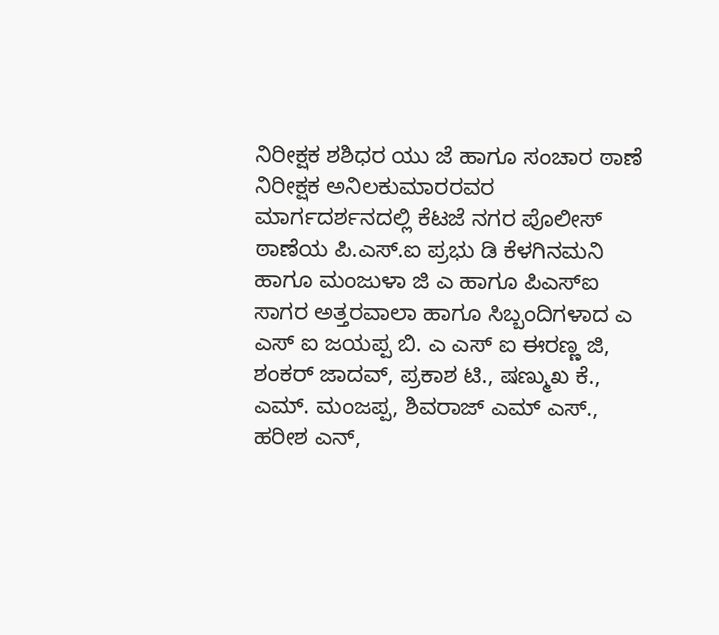ನಿರೀಕ್ಷಕ ಶಶಿಧರ ಯು ಜೆ ಹಾಗೂ ಸಂಚಾರ ಠಾಣೆ ನಿರೀಕ್ಷಕ ಅನಿಲಕುಮಾರರವರ ಮಾರ್ಗದರ್ಶನದಲ್ಲಿ ಕೆಟಜೆ ನಗರ ಪೊಲೀಸ್ ಠಾಣೆಯ ಪಿ.ಎಸ್.ಐ ಪ್ರಭು ಡಿ ಕೆಳಗಿನಮನಿ ಹಾಗೂ ಮಂಜುಳಾ ಜಿ ಎ ಹಾಗೂ ಪಿಎಸ್ಐ ಸಾಗರ ಅತ್ತರವಾಲಾ ಹಾಗೂ ಸಿಬ್ಬಂದಿಗಳಾದ ಎ ಎಸ್ ಐ ಜಯಪ್ಪ ಬಿ. ಎ ಎಸ್ ಐ ಈರಣ್ಣ ಜಿ, ಶಂಕರ್ ಜಾದವ್, ಪ್ರಕಾಶ ಟಿ., ಷಣ್ಮುಖ ಕೆ., ಎಮ್. ಮಂಜಪ್ಪ, ಶಿವರಾಜ್ ಎಮ್ ಎಸ್., ಹರೀಶ ಎನ್,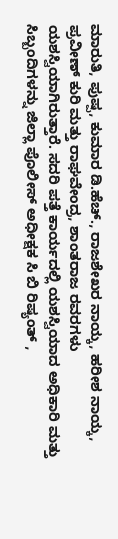ಮಾರುತಿ, ಪುಷ್ಪ, ಕುಮಾರ ಡಿ.ಹೆಚ್., ರಾಜಶೇಖರ ನಾಯ್ಕ, ಹರೀಶ ನಾಯ್ಕ, ಪ್ರವೀಣ್ ಕುರಿ ಮತ್ತು ರಾಘವೇಂದ್ರ, ಶಾಂತರಾಜ ರವರಗಳು ಯಶಸ್ವಿಯಾಗಿರುತ್ತಾರೆ. ಸದರಿ ಪತ್ತೆ ಕಾರ್ಯದಲ್ಲಿ ಯಶಸ್ವಿಯಾದ ಅಧಿಕಾರಿ ಮತ್ತು ಸಿಬ್ಬಂದಿಗಳನ್ನು ಜಿಲ್ಲಾ ಪೊಲೀಸ್ ಅಧೀಕ್ಷಕ ಸಿ ಬಿ ರಿಷ್ಯಂತ್ ,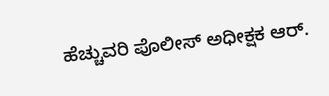ಹೆಚ್ಚುವರಿ ಪೊಲೀಸ್ ಅಧೀಕ್ಷಕ ಆರ್.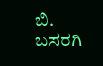ಬಿ. ಬಸರಗಿ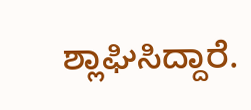ಶ್ಲಾಘಿಸಿದ್ದಾರೆ.